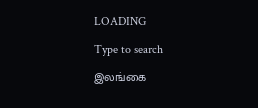LOADING

Type to search

இலங்கை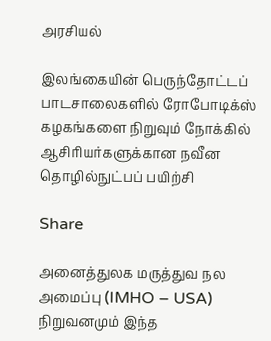அரசியல்

இலங்கையின் பெருந்தோட்டப் பாடசாலைகளில் ரோபோடிக்ஸ் கழகங்களை நிறுவும் நோக்கில் ஆசிரியர்களுக்கான நவீன தொழில்நுட்பப் பயிற்சி

Share

அனைத்துலக மருத்துவ நல அமைப்பு (IMHO – USA) நிறுவனமும் இந்த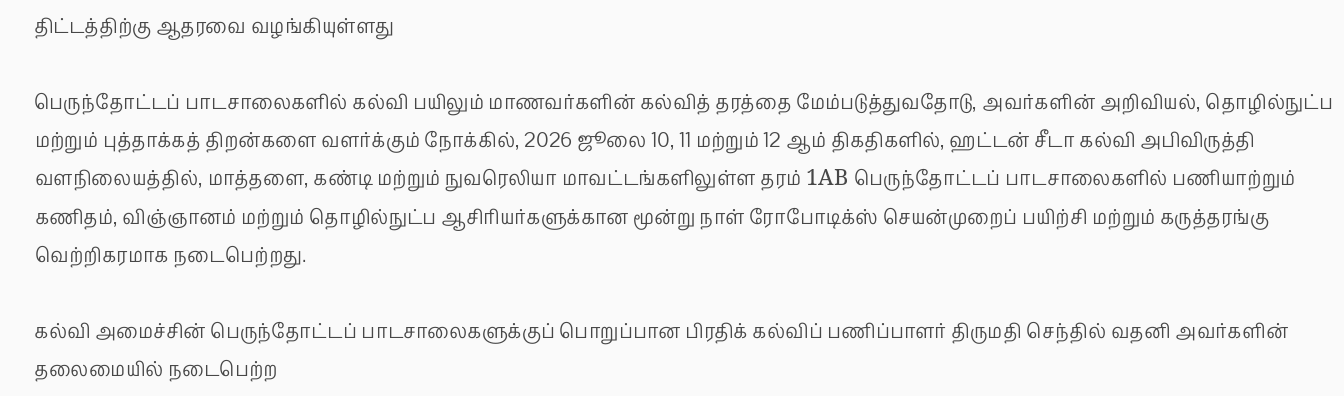திட்டத்திற்கு ஆதரவை வழங்கியுள்ளது

பெருந்தோட்டப் பாடசாலைகளில் கல்வி பயிலும் மாணவர்களின் கல்வித் தரத்தை மேம்படுத்துவதோடு, அவர்களின் அறிவியல், தொழில்நுட்ப மற்றும் புத்தாக்கத் திறன்களை வளர்க்கும் நோக்கில், 2026 ஜூலை 10, 11 மற்றும் 12 ஆம் திகதிகளில், ஹட்டன் சீடா கல்வி அபிவிருத்தி வளநிலையத்தில், மாத்தளை, கண்டி மற்றும் நுவரெலியா மாவட்டங்களிலுள்ள தரம் 1AB பெருந்தோட்டப் பாடசாலைகளில் பணியாற்றும் கணிதம், விஞ்ஞானம் மற்றும் தொழில்நுட்ப ஆசிரியர்களுக்கான மூன்று நாள் ரோபோடிக்ஸ் செயன்முறைப் பயிற்சி மற்றும் கருத்தரங்கு வெற்றிகரமாக நடைபெற்றது.

கல்வி அமைச்சின் பெருந்தோட்டப் பாடசாலைகளுக்குப் பொறுப்பான பிரதிக் கல்விப் பணிப்பாளர் திருமதி செந்தில் வதனி அவர்களின் தலைமையில் நடைபெற்ற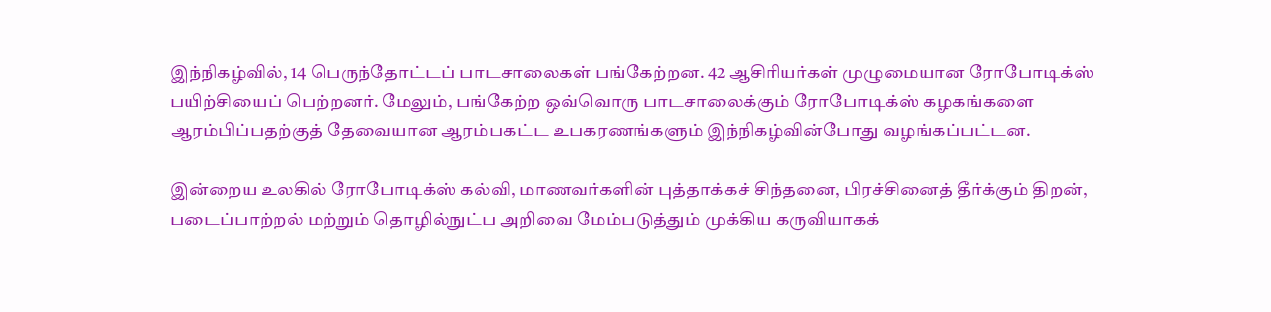இந்நிகழ்வில், 14 பெருந்தோட்டப் பாடசாலைகள் பங்கேற்றன. 42 ஆசிரியர்கள் முழுமையான ரோபோடிக்ஸ் பயிற்சியைப் பெற்றனர். மேலும், பங்கேற்ற ஒவ்வொரு பாடசாலைக்கும் ரோபோடிக்ஸ் கழகங்களை ஆரம்பிப்பதற்குத் தேவையான ஆரம்பகட்ட உபகரணங்களும் இந்நிகழ்வின்போது வழங்கப்பட்டன.

இன்றைய உலகில் ரோபோடிக்ஸ் கல்வி, மாணவர்களின் புத்தாக்கச் சிந்தனை, பிரச்சினைத் தீர்க்கும் திறன், படைப்பாற்றல் மற்றும் தொழில்நுட்ப அறிவை மேம்படுத்தும் முக்கிய கருவியாகக்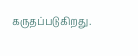கருதப்படுகிறது.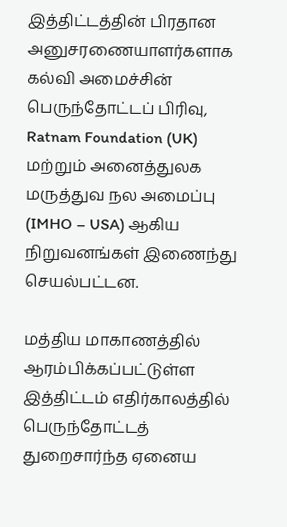இத்திட்டத்தின் பிரதான அனுசரணையாளர்களாக கல்வி அமைச்சின் பெருந்தோட்டப் பிரிவு, Ratnam Foundation (UK) மற்றும் அனைத்துலக மருத்துவ நல அமைப்பு (IMHO – USA) ஆகிய நிறுவனங்கள் இணைந்து செயல்பட்டன.

மத்திய மாகாணத்தில் ஆரம்பிக்கப்பட்டுள்ள இத்திட்டம் எதிர்காலத்தில் பெருந்தோட்டத் துறைசார்ந்த ஏனைய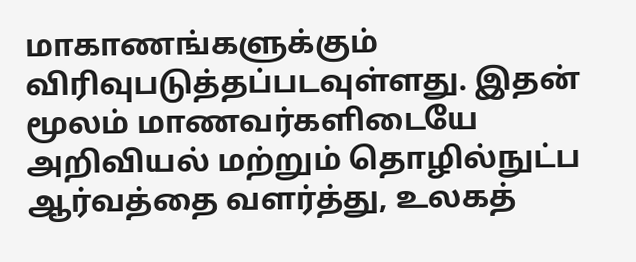மாகாணங்களுக்கும் விரிவுபடுத்தப்படவுள்ளது. இதன் மூலம் மாணவர்களிடையே அறிவியல் மற்றும் தொழில்நுட்ப ஆர்வத்தை வளர்த்து, உலகத்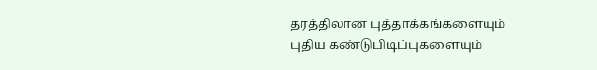தரத்திலான புத்தாக்கங்களையும் புதிய கண்டுபிடிப்புகளையும்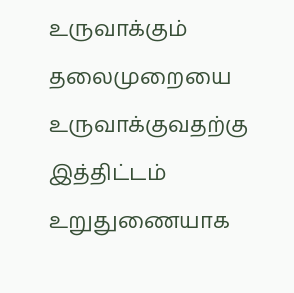உருவாக்கும் தலைமுறையை உருவாக்குவதற்கு இத்திட்டம் உறுதுணையாக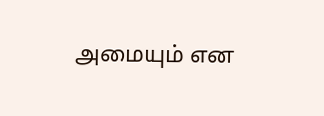அமையும் என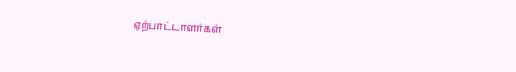ஏற்பாட்டாளர்கள்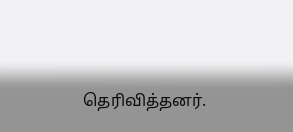தெரிவித்தனர்.